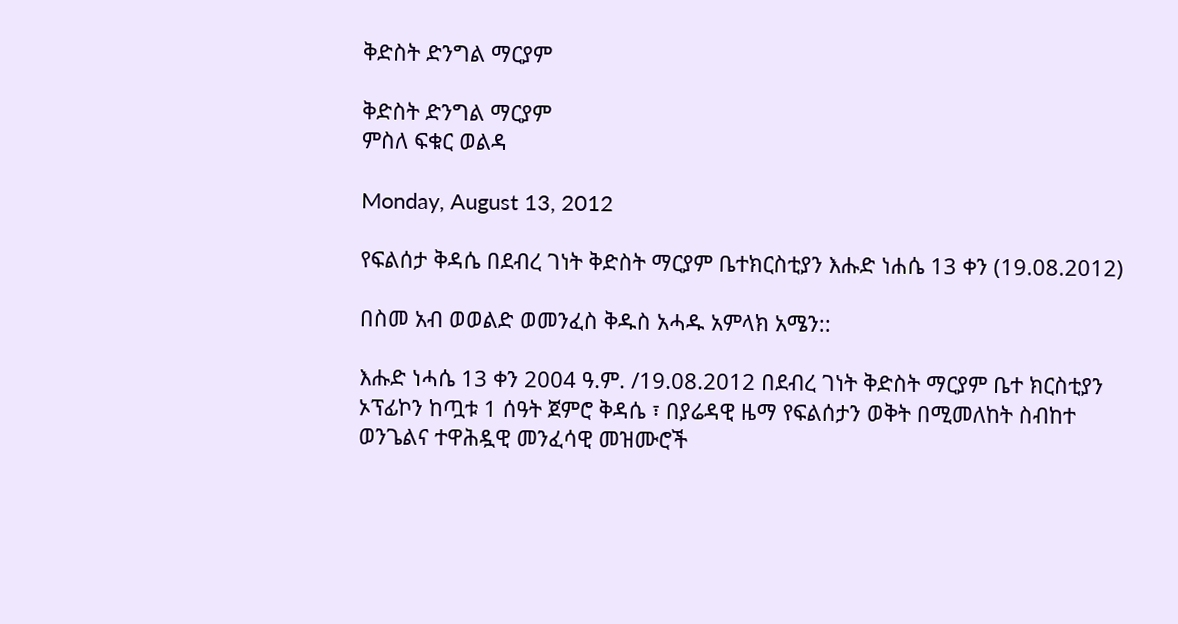ቅድስት ድንግል ማርያም

ቅድስት ድንግል ማርያም
ምስለ ፍቁር ወልዳ

Monday, August 13, 2012

የፍልሰታ ቅዳሴ በደብረ ገነት ቅድስት ማርያም ቤተክርስቲያን እሑድ ነሐሴ 13 ቀን (19.08.2012)

በስመ አብ ወወልድ ወመንፈስ ቅዱስ አሓዱ አምላክ አሜን::

እሑድ ነሓሴ 13 ቀን 2004 ዓ.ም. /19.08.2012 በደብረ ገነት ቅድስት ማርያም ቤተ ክርስቲያን ኦፕፊኮን ከጧቱ 1 ሰዓት ጀምሮ ቅዳሴ ፣ በያሬዳዊ ዜማ የፍልሰታን ወቅት በሚመለከት ስብከተ ወንጌልና ተዋሕዷዊ መንፈሳዊ መዝሙሮች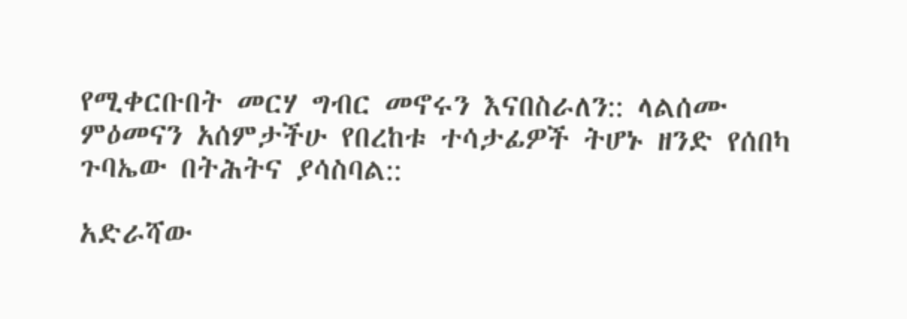የሚቀርቡበት መርሃ ግብር መኖሩን እናበስራለን:: ላልሰሙ ምዕመናን አሰምታችሁ የበረከቱ ተሳታፊዎች ትሆኑ ዘንድ የሰበካ ጉባኤው በትሕትና ያሳስባል::

አድራሻው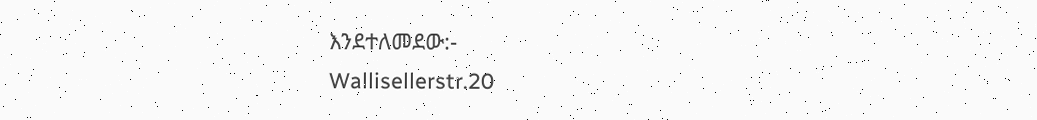እንደተለመደው:-
Wallisellerstr.20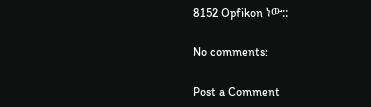8152 Opfikon ነው::

No comments:

Post a Comment